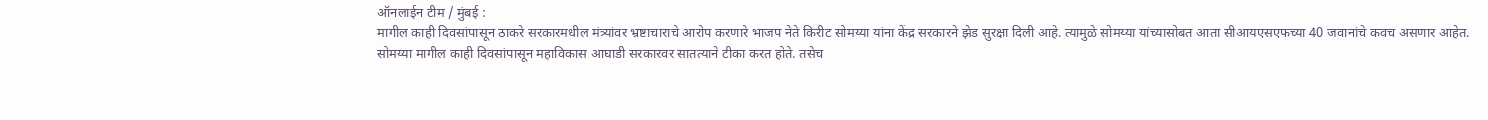ऑनलाईन टीम / मुंबई :
मागील काही दिवसांपासून ठाकरे सरकारमधील मंत्र्यांवर भ्रष्टाचाराचे आरोप करणारे भाजप नेते किरीट सोमय्या यांना केंद्र सरकारने झेड सुरक्षा दिली आहे. त्यामुळे सोमय्या यांच्यासोबत आता सीआयएसएफच्या 40 जवानांचे कवच असणार आहेत.
सोमय्या मागील काही दिवसांपासून महाविकास आघाडी सरकारवर सातत्याने टीका करत होते. तसेच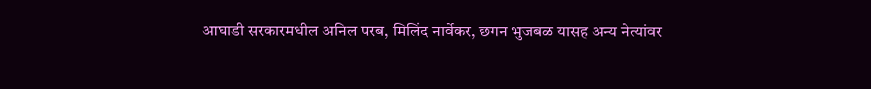आघाडी सरकारमधील अनिल परब, मिलिंद नार्वेकर, छगन भुजबळ यासह अन्य नेत्यांवर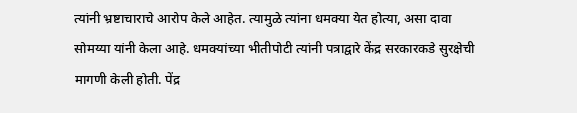त्यांनी भ्रष्टाचाराचे आरोप केले आहेत. त्यामुळे त्यांना धमक्या येत होत्या, असा दावा सोमय्या यांनी केला आहे. धमक्यांच्या भीतीपोटी त्यांनी पत्राद्वारे केंद्र सरकारकडे सुरक्षेची मागणी केली होती. पेंद्र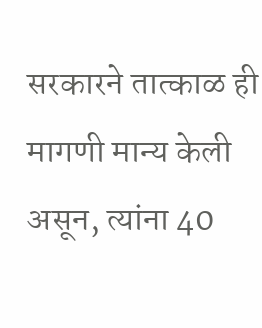सरकारने तात्काळ ही मागणी मान्य केली असून, त्यांना 40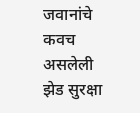जवानांचे कवच असलेली झेड सुरक्षा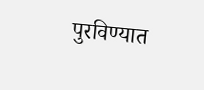पुरविण्यात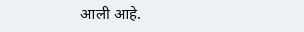आली आहे.